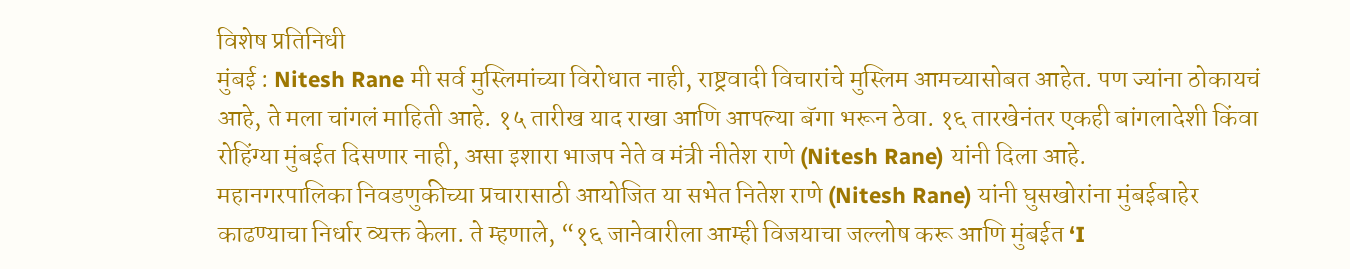विशेष प्रतिनिधी
मुंबई : Nitesh Rane मी सर्व मुस्लिमांच्या विरोधात नाही, राष्ट्रवादी विचारांचे मुस्लिम आमच्यासोबत आहेत. पण ज्यांना ठोकायचं आहे, ते मला चांगलं माहिती आहे. १५ तारीख याद राखा आणि आपल्या बॅगा भरून ठेवा. १६ तारखेनंतर एकही बांगलादेशी किंवा रोहिंग्या मुंबईत दिसणार नाही, असा इशारा भाजप नेते व मंत्री नीतेश राणे (Nitesh Rane) यांनी दिला आहे.
महानगरपालिका निवडणुकीच्या प्रचारासाठी आयोजित या सभेत नितेश राणे (Nitesh Rane) यांनी घुसखोरांना मुंबईबाहेर काढण्याचा निर्धार व्यक्त केला. ते म्हणाले, “१६ जानेवारीला आम्ही विजयाचा जल्लोष करू आणि मुंबईत ‘I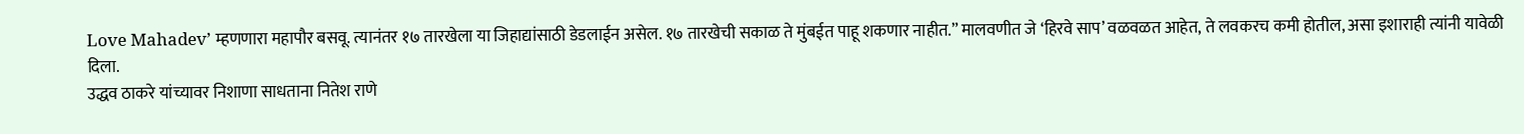Love Mahadev’ म्हणणारा महापौर बसवू. त्यानंतर १७ तारखेला या जिहाद्यांसाठी डेडलाईन असेल. १७ तारखेची सकाळ ते मुंबईत पाहू शकणार नाहीत.” मालवणीत जे ‘हिरवे साप’ वळवळत आहेत, ते लवकरच कमी होतील, असा इशाराही त्यांनी यावेळी दिला.
उद्धव ठाकरे यांच्यावर निशाणा साधताना नितेश राणे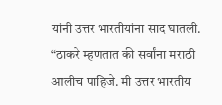यांनी उत्तर भारतीयांना साद घातली. “ठाकरे म्हणतात की सर्वांना मराठी आलीच पाहिजे. मी उत्तर भारतीय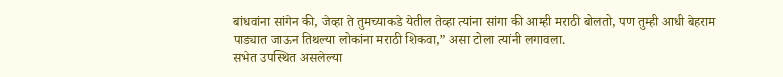बांधवांना सांगेन की, जेव्हा ते तुमच्याकडे येतील तेव्हा त्यांना सांगा की आम्ही मराठी बोलतो, पण तुम्ही आधी बेहराम पाड्यात जाऊन तिथल्या लोकांना मराठी शिकवा,” असा टोला त्यांनी लगावला.
सभेत उपस्थित असलेल्या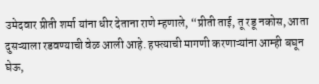उमेदवार प्रीती शर्मा यांना धीर देताना राणे म्हणाले, “प्रीती ताई, तू रडू नकोस, आता दुसऱ्याला रडवण्याची वेळ आली आहे. हफ्त्याची मागणी करणाऱ्यांना आम्ही बघून घेऊ,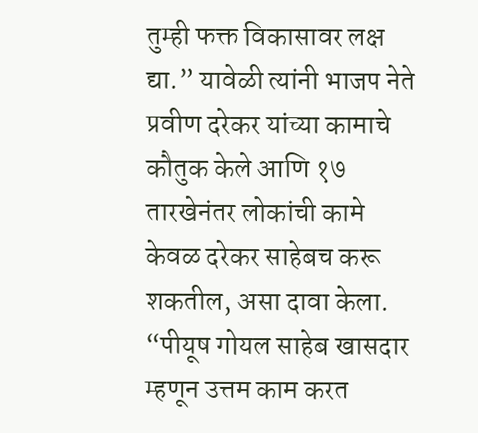तुम्ही फक्त विकासावर लक्ष द्या.” यावेळी त्यांनी भाजप नेते प्रवीण दरेकर यांच्या कामाचे कौतुक केले आणि १७ तारखेनंतर लोकांची कामे केवळ दरेकर साहेबच करू शकतील, असा दावा केला.
“पीयूष गोयल साहेब खासदार म्हणून उत्तम काम करत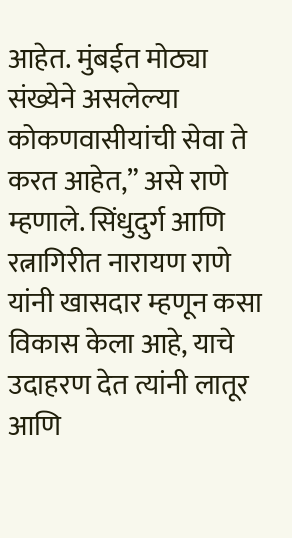आहेत. मुंबईत मोठ्या संख्येने असलेल्या कोकणवासीयांची सेवा ते करत आहेत,” असे राणे म्हणाले. सिंधुदुर्ग आणि रत्नागिरीत नारायण राणे यांनी खासदार म्हणून कसा विकास केला आहे, याचे उदाहरण देत त्यांनी लातूर आणि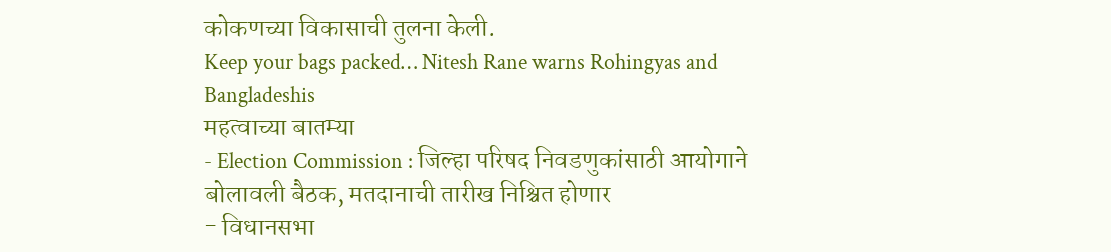कोकणच्या विकासाची तुलना केली.
Keep your bags packed… Nitesh Rane warns Rohingyas and Bangladeshis
महत्वाच्या बातम्या
- Election Commission : जिल्हा परिषद निवडणुकांसाठी आयोगाने बोलावली बैठक, मतदानाची तारीख निश्चित होणार
- विधानसभा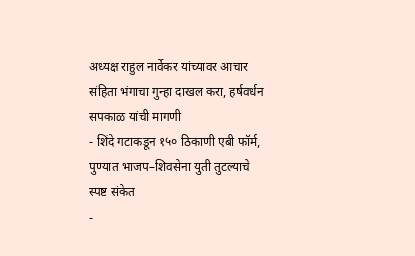अध्यक्ष राहुल नार्वेकर यांच्यावर आचार संहिता भंगाचा गुन्हा दाखल करा, हर्षवर्धन सपकाळ यांची मागणी
- शिंदे गटाकडून १५० ठिकाणी एबी फॉर्म, पुण्यात भाजप–शिवसेना युती तुटल्याचे स्पष्ट संकेत
-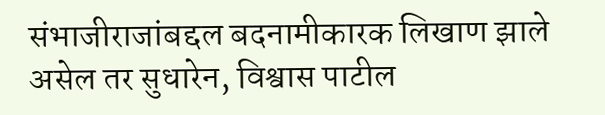संभाजीराजांबद्दल बदनामीकारक लिखाण झाले असेल तर सुधारेन, विश्वास पाटील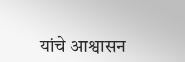यांचे आश्वासन